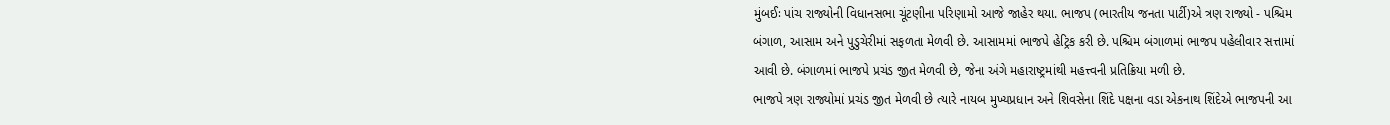મુંબઈઃ પાંચ રાજ્યોની વિધાનસભા ચૂંટણીના પરિણામો આજે જાહેર થયા. ભાજપ (ભારતીય જનતા પાર્ટી)એ ત્રણ રાજ્યો - પશ્ચિમ બંગાળ, આસામ અને પુડુચેરીમાં સફળતા મેળવી છે. આસામમાં ભાજપે હેટ્રિક કરી છે. પશ્ચિમ બંગાળમાં ભાજપ પહેલીવાર સત્તામાં આવી છે. બંગાળમાં ભાજપે પ્રચંડ જીત મેળવી છે, જેના અંગે મહારાષ્ટ્રમાંથી મહત્ત્વની પ્રતિક્રિયા મળી છે.
ભાજપે ત્રણ રાજ્યોમાં પ્રચંડ જીત મેળવી છે ત્યારે નાયબ મુખ્યપ્રધાન અને શિવસેના શિંદે પક્ષના વડા એકનાથ શિંદેએ ભાજપની આ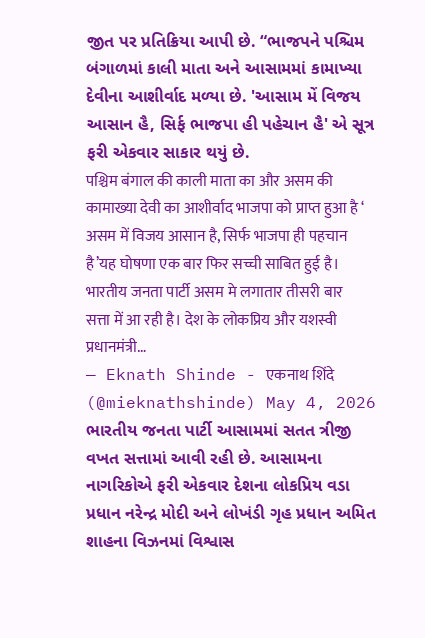જીત પર પ્રતિક્રિયા આપી છે. “ભાજપને પશ્ચિમ બંગાળમાં કાલી માતા અને આસામમાં કામાખ્યા દેવીના આશીર્વાદ મળ્યા છે. 'આસામ મેં વિજય આસાન હૈ, સિર્ફ ભાજપા હી પહેચાન હૈ' એ સૂત્ર ફરી એકવાર સાકાર થયું છે.
पश्चिम बंगाल की काली माता का और असम की कामाख्या देवी का आशीर्वाद भाजपा को प्राप्त हुआ है ‘ असम में विजय आसान है, सिर्फ भाजपा ही पहचान है’यह घोषणा एक बार फिर सच्ची साबित हुई है। भारतीय जनता पार्टी असम मे लगातार तीसरी बार सत्ता में आ रही है। देश के लोकप्रिय और यशस्वी प्रधानमंत्री…
— Eknath Shinde - एकनाथ शिंदे (@mieknathshinde) May 4, 2026
ભારતીય જનતા પાર્ટી આસામમાં સતત ત્રીજી વખત સત્તામાં આવી રહી છે. આસામના નાગરિકોએ ફરી એકવાર દેશના લોકપ્રિય વડા પ્રધાન નરેન્દ્ર મોદી અને લોખંડી ગૃહ પ્રધાન અમિત શાહના વિઝનમાં વિશ્વાસ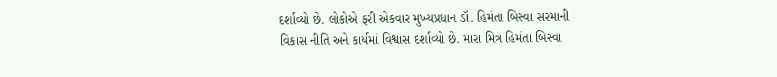દર્શાવ્યો છે. લોકોએ ફરી એકવાર મુખ્યપ્રધાન ડૉ. હિમંતા બિસ્વા સરમાની વિકાસ નીતિ અને કાર્યમાં વિશ્વાસ દર્શાવ્યો છે. મારા મિત્ર હિમંતા બિસ્વા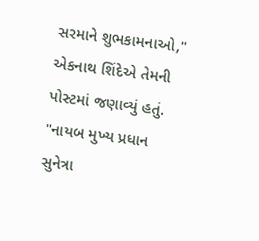સરમાને શુભકામનાઓ," એકનાથ શિંદેએ તેમની પોસ્ટમાં જણાવ્યું હતું.
"નાયબ મુખ્ય પ્રધાન સુનેત્રા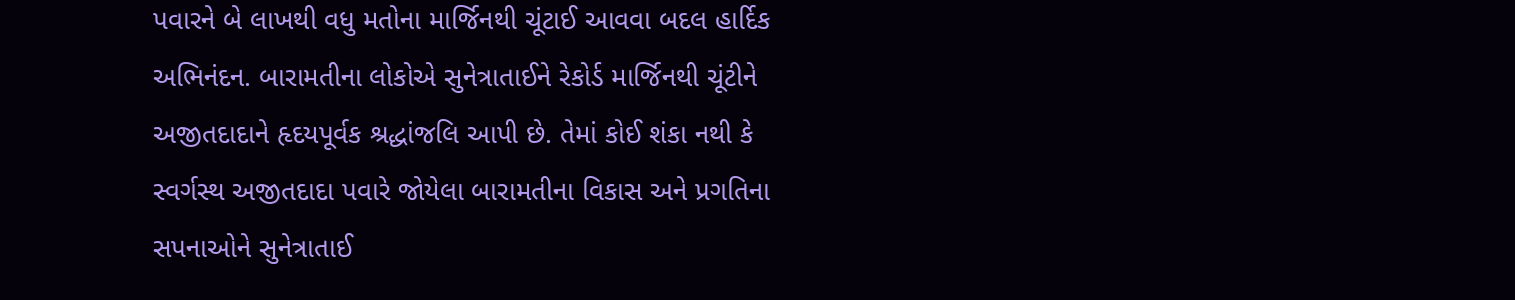પવારને બે લાખથી વધુ મતોના માર્જિનથી ચૂંટાઈ આવવા બદલ હાર્દિક અભિનંદન. બારામતીના લોકોએ સુનેત્રાતાઈને રેકોર્ડ માર્જિનથી ચૂંટીને અજીતદાદાને હૃદયપૂર્વક શ્રદ્ધાંજલિ આપી છે. તેમાં કોઈ શંકા નથી કે સ્વર્ગસ્થ અજીતદાદા પવારે જોયેલા બારામતીના વિકાસ અને પ્રગતિના સપનાઓને સુનેત્રાતાઈ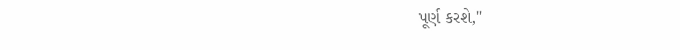પૂર્ણ કરશે,"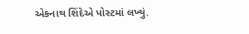એકનાથ શિંદેએ પોસ્ટમાં લખ્યું.